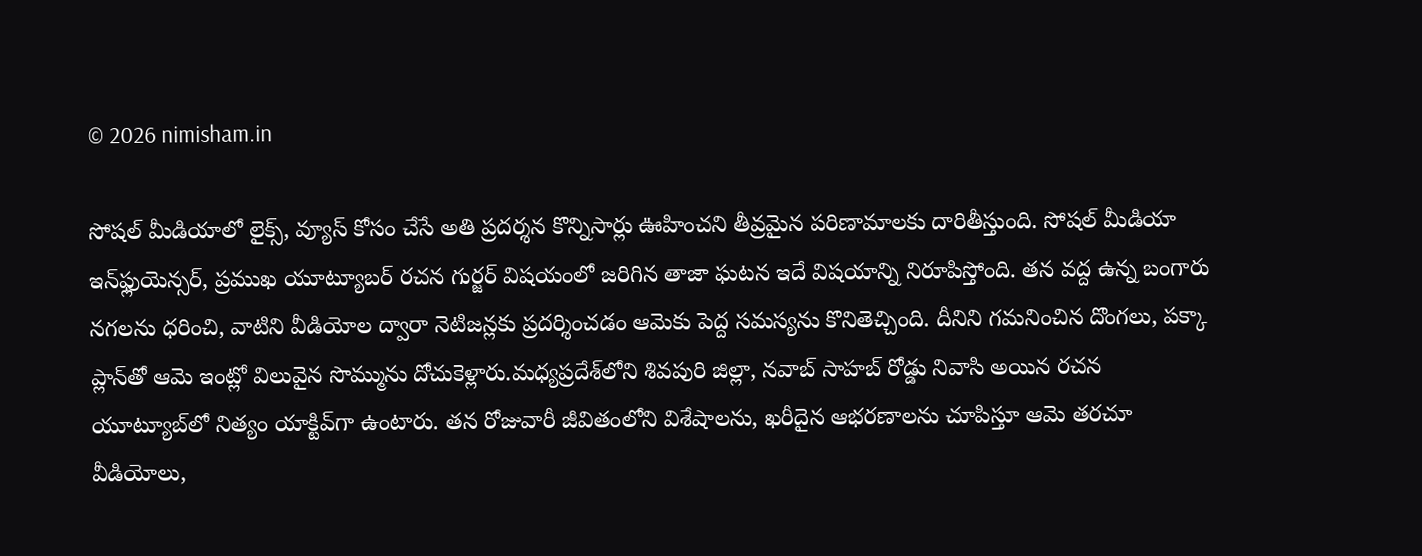© 2026 nimisham.in

సోషల్ మీడియాలో లైక్స్, వ్యూస్ కోసం చేసే అతి ప్రదర్శన కొన్నిసార్లు ఊహించని తీవ్రమైన పరిణామాలకు దారితీస్తుంది. సోషల్ మీడియా ఇన్‌ఫ్లుయెన్సర్, ప్రముఖ యూట్యూబర్ రచన గుర్జర్ విషయంలో జరిగిన తాజా ఘటన ఇదే విషయాన్ని నిరూపిస్తోంది. తన వద్ద ఉన్న బంగారు నగలను ధరించి, వాటిని వీడియోల ద్వారా నెటిజన్లకు ప్రదర్శించడం ఆమెకు పెద్ద సమస్యను కొనితెచ్చింది. దీనిని గమనించిన దొంగలు, పక్కా ప్లాన్‌తో ఆమె ఇంట్లో విలువైన సొమ్మును దోచుకెళ్లారు.మధ్యప్రదేశ్‌లోని శివపురి జిల్లా, నవాబ్ సాహబ్ రోడ్డు నివాసి అయిన రచన యూట్యూబ్‌లో నిత్యం యాక్టివ్‌గా ఉంటారు. తన రోజువారీ జీవితంలోని విశేషాలను, ఖరీదైన ఆభరణాలను చూపిస్తూ ఆమె తరచూ వీడియోలు,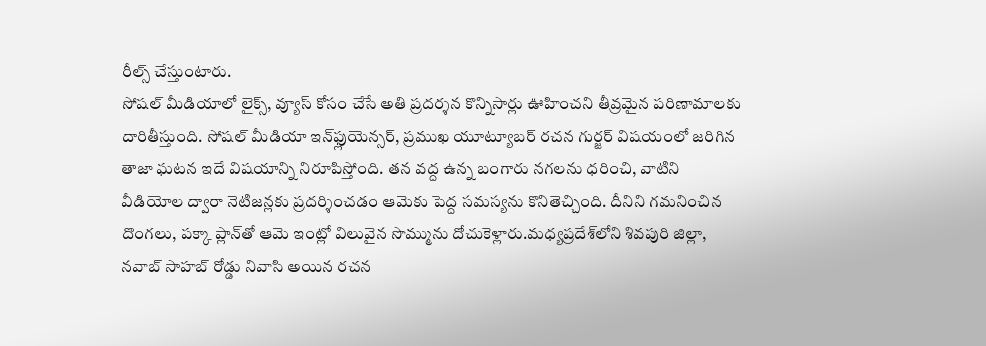రీల్స్ చేస్తుంటారు.
సోషల్ మీడియాలో లైక్స్, వ్యూస్ కోసం చేసే అతి ప్రదర్శన కొన్నిసార్లు ఊహించని తీవ్రమైన పరిణామాలకు దారితీస్తుంది. సోషల్ మీడియా ఇన్‌ఫ్లుయెన్సర్, ప్రముఖ యూట్యూబర్ రచన గుర్జర్ విషయంలో జరిగిన తాజా ఘటన ఇదే విషయాన్ని నిరూపిస్తోంది. తన వద్ద ఉన్న బంగారు నగలను ధరించి, వాటిని వీడియోల ద్వారా నెటిజన్లకు ప్రదర్శించడం ఆమెకు పెద్ద సమస్యను కొనితెచ్చింది. దీనిని గమనించిన దొంగలు, పక్కా ప్లాన్‌తో ఆమె ఇంట్లో విలువైన సొమ్మును దోచుకెళ్లారు.మధ్యప్రదేశ్‌లోని శివపురి జిల్లా, నవాబ్ సాహబ్ రోడ్డు నివాసి అయిన రచన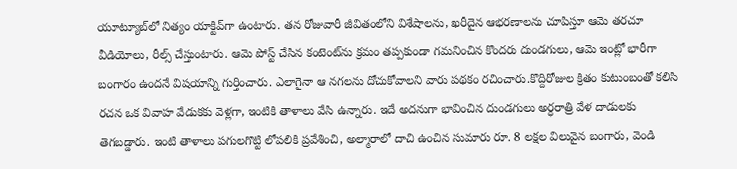యూట్యూబ్‌లో నిత్యం యాక్టివ్‌గా ఉంటారు. తన రోజువారీ జీవితంలోని విశేషాలను, ఖరీదైన ఆభరణాలను చూపిస్తూ ఆమె తరచూ వీడియోలు, రీల్స్ చేస్తుంటారు. ఆమె పోస్ట్ చేసిన కంటెంట్‌ను క్రమం తప్పకుండా గమనించిన కొందరు దుండగులు, ఆమె ఇంట్లో భారీగా బంగారం ఉందనే విషయాన్ని గుర్తించారు. ఎలాగైనా ఆ నగలను దోచుకోవాలని వారు పథకం రచించారు.కొద్దిరోజుల క్రితం కుటుంబంతో కలిసి రచన ఒక వివాహ వేడుకకు వెళ్లగా, ఇంటికి తాళాలు వేసి ఉన్నారు. ఇదే అదనుగా భావించిన దుండగులు అర్ధరాత్రి వేళ దాడులకు తెగబడ్డారు. ఇంటి తాళాలు పగులగొట్టి లోపలికి ప్రవేశించి, అల్మారాలో దాచి ఉంచిన సుమారు రూ. 8 లక్షల విలువైన బంగారు, వెండి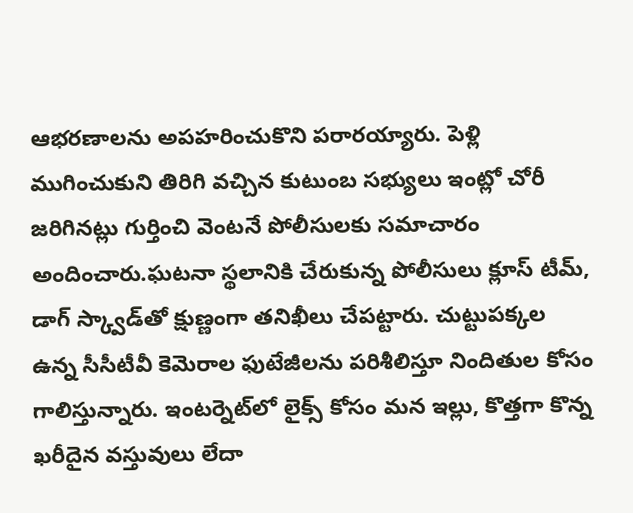ఆభరణాలను అపహరించుకొని పరారయ్యారు. పెళ్లి ముగించుకుని తిరిగి వచ్చిన కుటుంబ సభ్యులు ఇంట్లో చోరీ జరిగినట్లు గుర్తించి వెంటనే పోలీసులకు సమాచారం అందించారు.ఘటనా స్థలానికి చేరుకున్న పోలీసులు క్లూస్ టీమ్, డాగ్ స్క్వాడ్‌తో క్షుణ్ణంగా తనిఖీలు చేపట్టారు. చుట్టుపక్కల ఉన్న సీసీటీవీ కెమెరాల ఫుటేజీలను పరిశీలిస్తూ నిందితుల కోసం గాలిస్తున్నారు. ఇంటర్నెట్‌లో లైక్స్ కోసం మన ఇల్లు, కొత్తగా కొన్న ఖరీదైన వస్తువులు లేదా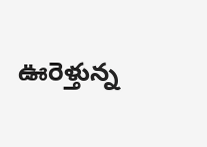ఊరెళ్తున్న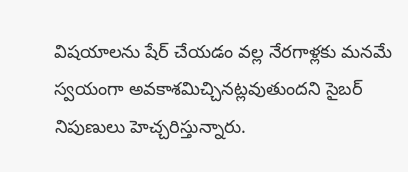విషయాలను షేర్ చేయడం వల్ల నేరగాళ్లకు మనమే స్వయంగా అవకాశమిచ్చినట్లవుతుందని సైబర్ నిపుణులు హెచ్చరిస్తున్నారు.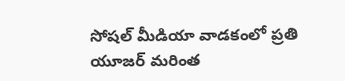సోషల్ మీడియా వాడకంలో ప్రతి యూజర్ మరింత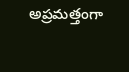అప్రమత్తంగా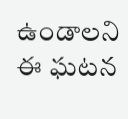ఉండాలని ఈ ఘటన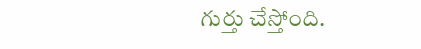గుర్తు చేస్తోంది.